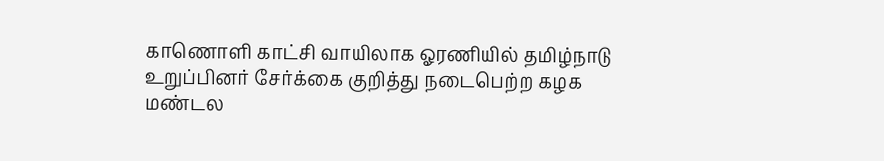காணொளி காட்சி வாயிலாக ஓரணியில் தமிழ்நாடு உறுப்பினர் சேர்க்கை குறித்து நடைபெற்ற கழக மண்டல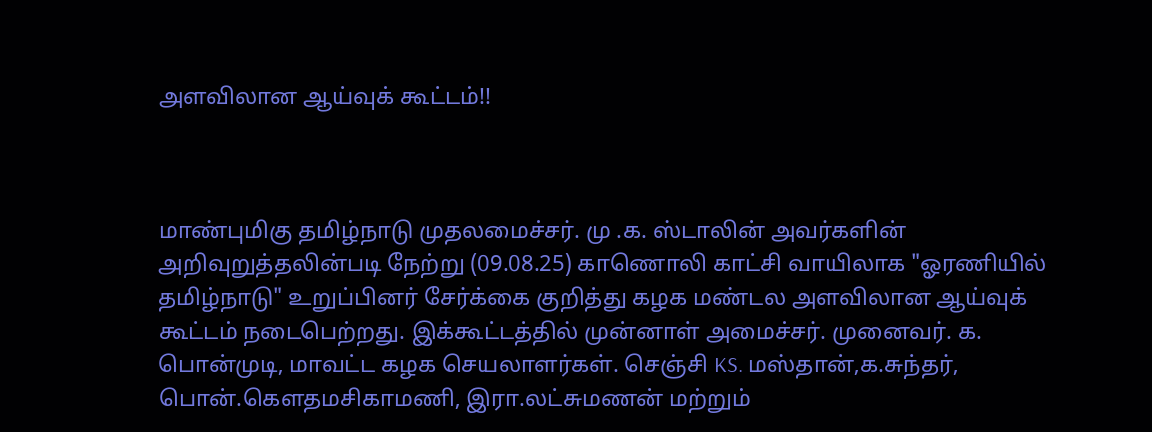அளவிலான ஆய்வுக் கூட்டம்!!



மாண்புமிகு தமிழ்நாடு முதலமைச்சர். மு .க. ஸ்டாலின் அவர்களின் அறிவுறுத்தலின்படி நேற்று (09.08.25) காணொலி காட்சி வாயிலாக "ஓரணியில் தமிழ்நாடு" உறுப்பினர் சேர்க்கை குறித்து கழக மண்டல அளவிலான ஆய்வுக் கூட்டம் நடைபெற்றது. இக்கூட்டத்தில் முன்னாள் அமைச்சர். முனைவர். க. பொன்முடி, மாவட்ட கழக செயலாளர்கள். செஞ்சி KS. மஸ்தான்,க.சுந்தர், பொன்.கௌதமசிகாமணி, இரா.லட்சுமணன் மற்றும்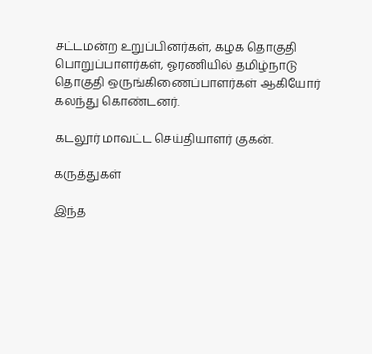சட்டமன்ற உறுப்பினர்கள், கழக தொகுதி பொறுப்பாளர்கள், ஓரணியில் தமிழ்நாடு தொகுதி ஒருங்கிணைப்பாளர்கள் ஆகியோர் கலந்து கொண்டனர்.

கடலூர் மாவட்ட செய்தியாளர் குகன்.

கருத்துகள்

இந்த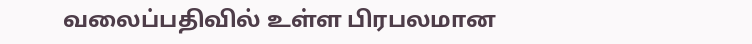வலைப்பதிவில் உள்ள பிரபலமான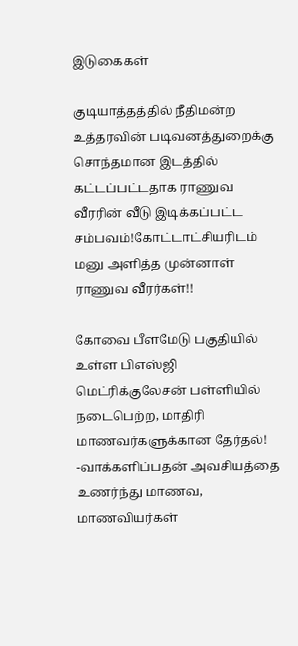இடுகைகள்

குடியாத்தத்தில் நீதிமன்ற உத்தரவின் படிவனத்துறைக்கு சொந்தமான இடத்தில் கட்டப்பட்டதாக ராணுவ வீரரின் வீடு இடிக்கப்பட்ட சம்பவம்!கோட்டாட்சியரிடம் மனு அளித்த முன்னாள் ராணுவ வீரர்கள்!!

கோவை பீளமேடு பகுதியில் உள்ள பிஎஸ்ஜி மெட்ரிக்குலேசன் பள்ளியில் நடைபெற்ற, மாதிரி மாணவர்களுக்கான தேர்தல்! -வாக்களிப்பதன் அவசியத்தை உணர்ந்து மாணவ, மாணவியர்கள்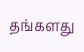தங்களது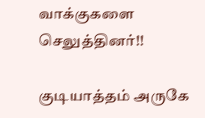வாக்குகளை செலுத்தினர்!!

குடியாத்தம் அருகே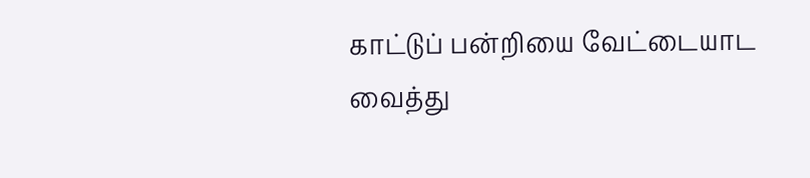காட்டுப் பன்றியை வேட்டையாட வைத்து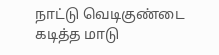நாட்டு வெடிகுண்டை கடித்த மாடு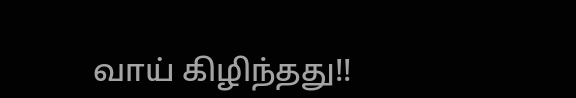வாய் கிழிந்தது!!